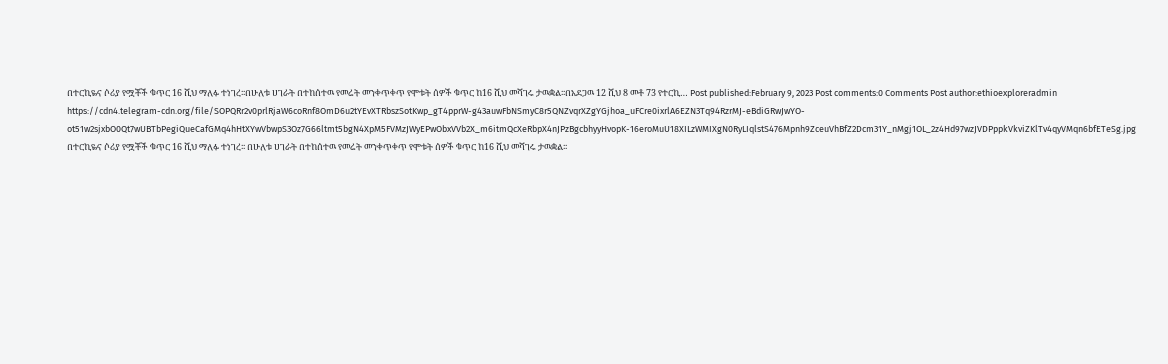በተርኪዬና ሶሪያ የሟቾች ቁጥር 16 ሺህ ማለፉ ተነገረ፡፡በሁለቱ ሀገራት በተከሰተዉ የመሬት መንቀጥቀጥ የሞቱት ሰዎች ቁጥር ከ16 ሺህ መሻገሩ ታዉቋል፡፡በአደጋዉ 12 ሺህ 8 መቶ 73 የተርኪ… Post published:February 9, 2023 Post comments:0 Comments Post author:ethioexploreradmin https://cdn4.telegram-cdn.org/file/SOPQRr2v0prlRjaW6coRnf8OmD6u2tYEvXTRbszSotKwp_gT4pprW-g43auwFbNSmyC8r5QNZvqrXZgYGjhoa_uFCre0ixrlA6EZN3Tq94RzrMJ-eBdiGRwJwYO-ot51w2sjxbO0Qt7wUBTbPegiQueCafGMq4hHtXYwVbwpS3Oz7G66ltmt5bgN4XpM5FVMzJWyEPwObxVVb2X_m6itmQcXeRbpX4nJPzBgcbhyyHvopK-16eroMuU18XILzWMIXgN0RyLIqlstS476Mpnh9ZceuVhBfZ2Dcm31Y_nMgj1OL_2z4Hd97wzJVDPppkVkviZKlTv4qyVMqn6bfETeSg.jpg በተርኪዬና ሶሪያ የሟቾች ቁጥር 16 ሺህ ማለፉ ተነገረ፡፡ በሁለቱ ሀገራት በተከሰተዉ የመሬት መንቀጥቀጥ የሞቱት ሰዎች ቁጥር ከ16 ሺህ መሻገሩ ታዉቋል፡፡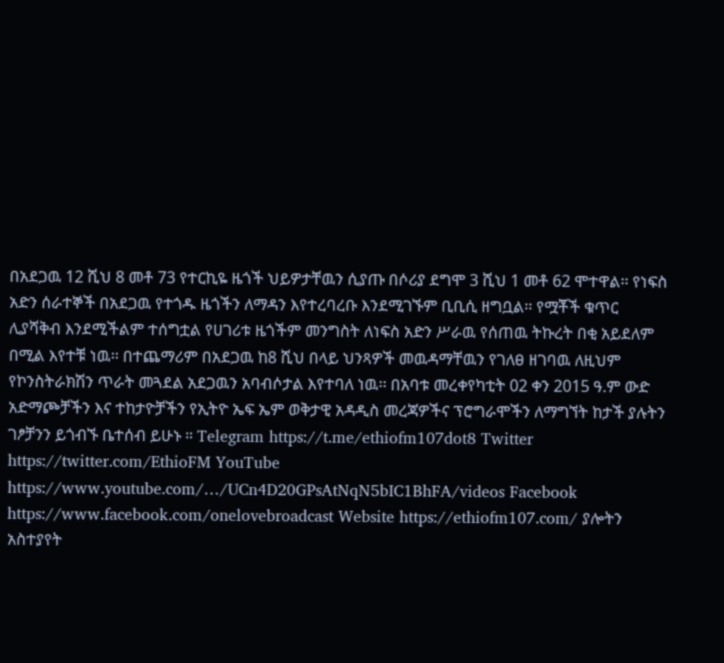በአደጋዉ 12 ሺህ 8 መቶ 73 የተርኪዬ ዜጎች ህይዎታቸዉን ሲያጡ በሶሪያ ደግሞ 3 ሺህ 1 መቶ 62 ሞተዋል፡፡ የነፍስ አድን ሰራተኞች በአደጋዉ የተጎዱ ዜጎችን ለማዳን እየተረባረቡ እንደሚገኙም ቢቢሲ ዘግቧል፡፡ የሟቾች ቁጥር ሊያሻቅብ እንደሚችልም ተሰግቷል የሀገሪቱ ዜጎችም መንግስት ለነፍስ አድን ሥራዉ የሰጠዉ ትኩረት በቂ አይደለም በሚል እየተቹ ነዉ፡፡ በተጨማሪም በአደጋዉ ከ8 ሺህ በላይ ህንጻዎች መዉዳማቸዉን የገለፀ ዘገባዉ ለዚህም የኮንስትራክሽን ጥራት መጓደል አደጋዉን አባብሶታል እየተባለ ነዉ፡፡ በአባቱ መረቀየካቲት 02 ቀን 2015 ዓ.ም ውድ አድማጮቻችን እና ተከታዮቻችን የኢትዮ ኤፍ ኤም ወቅታዊ አዳዲስ መረጃዎችና ፕሮግራሞችን ለማግኘት ከታች ያሉትን ገፆቻንን ይጎብኙ ቤተሰብ ይሁኑ ። Telegram https://t.me/ethiofm107dot8 Twitter https://twitter.com/EthioFM YouTube https://www.youtube.com/…/UCn4D20GPsAtNqN5bIC1BhFA/videos Facebook https://www.facebook.com/onelovebroadcast Website https://ethiofm107.com/ ያሎትን አስተያየት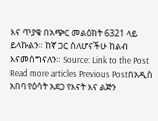እና ጥያቄ በአጭር መልዕክት 6321 ላይ ይላኩልን። ከኛ ጋር ስለሆናችሁ ከልብ እናመሰግናለን። Source: Link to the Post Read more articles Previous Postበአዲስ አበባ የዕሳት አደጋ የእናት እና ልጅን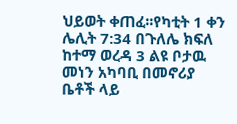ህይወት ቀጠፈ፡፡የካቲት 1 ቀን ሌሊት 7:34 በጉለሌ ክፍለ ከተማ ወረዳ 3 ልዩ ቦታዉ መነን አካባቢ በመኖሪያ ቤቶች ላይ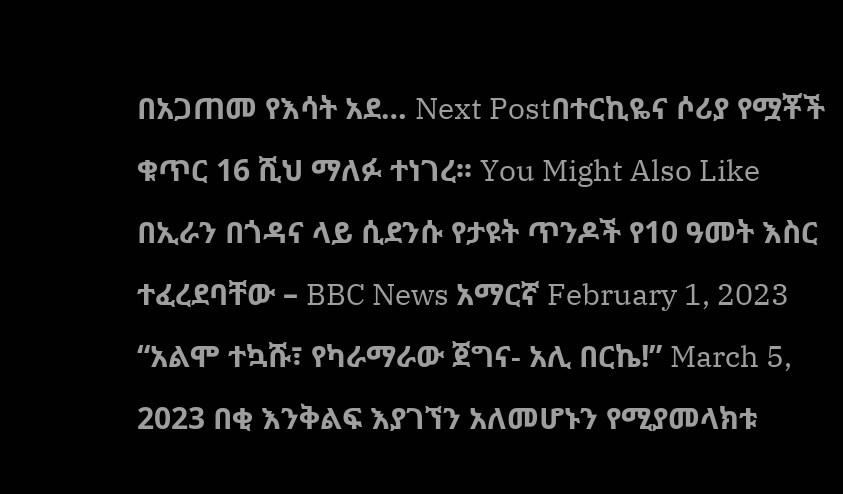በአጋጠመ የእሳት አደ… Next Postበተርኪዬና ሶሪያ የሟቾች ቁጥር 16 ሺህ ማለፉ ተነገረ፡፡ You Might Also Like በኢራን በጎዳና ላይ ሲደንሱ የታዩት ጥንዶች የ10 ዓመት እስር ተፈረደባቸው – BBC News አማርኛ February 1, 2023 “አልሞ ተኳሹ፣ የካራማራው ጀግና- አሊ በርኬ!” March 5, 2023 በቂ እንቅልፍ እያገኘን አለመሆኑን የሚያመላክቱ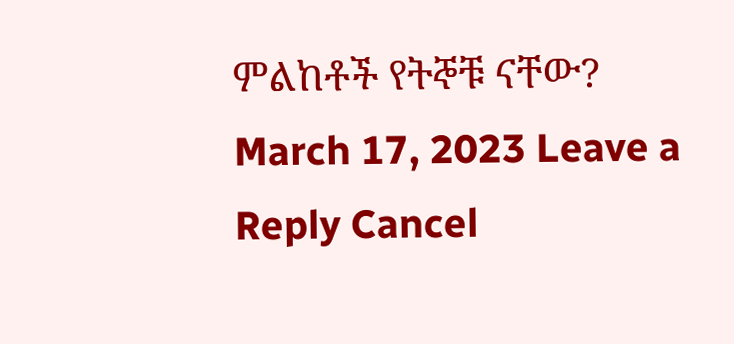ምልከቶች የትኞቹ ናቸው? March 17, 2023 Leave a Reply Cancel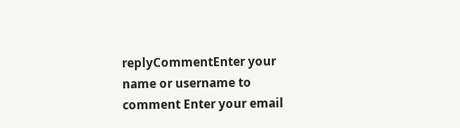replyCommentEnter your name or username to comment Enter your email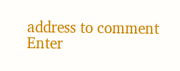address to comment Enter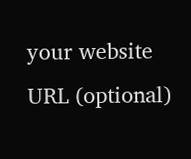your website URL (optional)